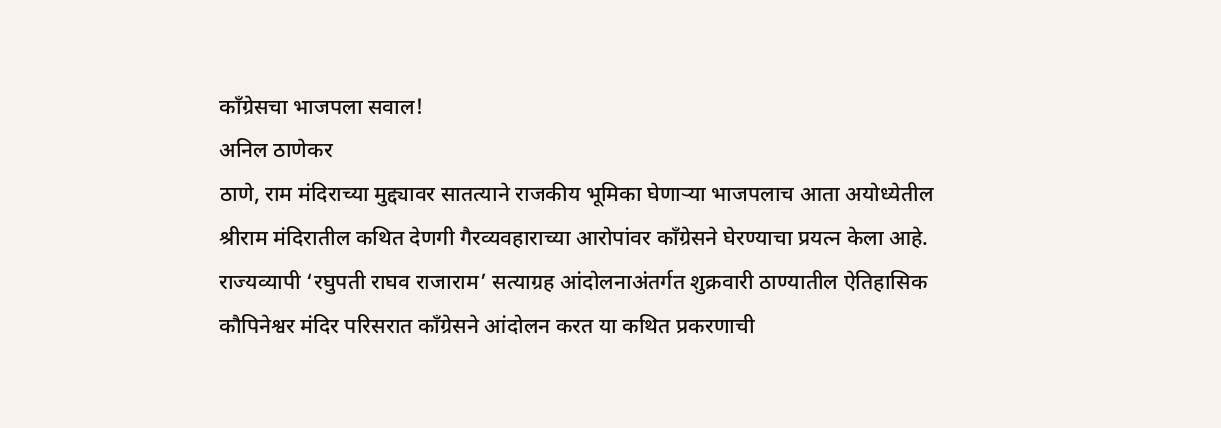काँग्रेसचा भाजपला सवाल!
अनिल ठाणेकर
ठाणे, राम मंदिराच्या मुद्द्यावर सातत्याने राजकीय भूमिका घेणाऱ्या भाजपलाच आता अयोध्येतील श्रीराम मंदिरातील कथित देणगी गैरव्यवहाराच्या आरोपांवर काँग्रेसने घेरण्याचा प्रयत्न केला आहे. राज्यव्यापी ‘रघुपती राघव राजाराम’ सत्याग्रह आंदोलनाअंतर्गत शुक्रवारी ठाण्यातील ऐतिहासिक कौपिनेश्वर मंदिर परिसरात काँग्रेसने आंदोलन करत या कथित प्रकरणाची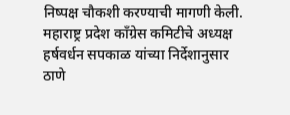निष्पक्ष चौकशी करण्याची मागणी केली.
महाराष्ट्र प्रदेश काँग्रेस कमिटीचे अध्यक्ष हर्षवर्धन सपकाळ यांच्या निर्देशानुसार ठाणे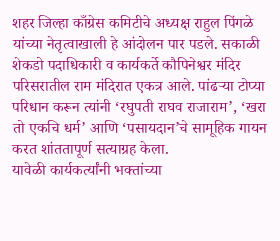शहर जिल्हा काँग्रेस कमिटीचे अध्यक्ष राहुल पिंगळे यांच्या नेतृत्वाखाली हे आंदोलन पार पडले. सकाळी शेकडो पदाधिकारी व कार्यकर्ते कौपिनेश्वर मंदिर परिसरातील राम मंदिरात एकत्र आले. पांढऱ्या टोप्या परिधान करून त्यांनी ‘रघुपती राघव राजाराम’, ‘खरा तो एकचि धर्म’ आणि ‘पसायदान’चे सामूहिक गायन करत शांततापूर्ण सत्याग्रह केला.
यावेळी कार्यकर्त्यांनी भक्तांच्या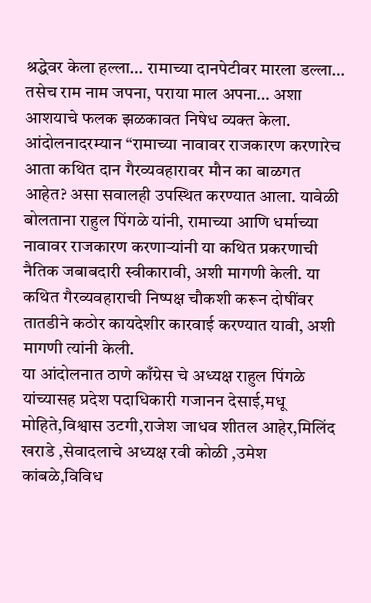श्रद्धेवर केला हल्ला… रामाच्या दानपेटीवर मारला डल्ला… तसेच राम नाम जपना, पराया माल अपना… अशा आशयाचे फलक झळकावत निषेध व्यक्त केला. आंदोलनादरम्यान “रामाच्या नावावर राजकारण करणारेच आता कथित दान गैरव्यवहारावर मौन का बाळगत आहेत? असा सवालही उपस्थित करण्यात आला. यावेळी बोलताना राहुल पिंगळे यांनी, रामाच्या आणि धर्माच्या नावावर राजकारण करणाऱ्यांनी या कथित प्रकरणाची नैतिक जबाबदारी स्वीकारावी, अशी मागणी केली. या कथित गैरव्यवहाराची निष्पक्ष चौकशी करून दोषींवर तातडीने कठोर कायदेशीर कारवाई करण्यात यावी, अशी मागणी त्यांनी केली.
या आंदोलनात ठाणे काँग्रेस चे अध्यक्ष राहुल पिंगळे यांच्यासह प्रदेश पदाधिकारी गजानन देसाई,मधू मोहिते,विश्वास उटगी,राजेश जाधव शीतल आहेर,मिलिंद खराडे ,सेवादलाचे अध्यक्ष रवी कोळी ,उमेश कांबळे,विविध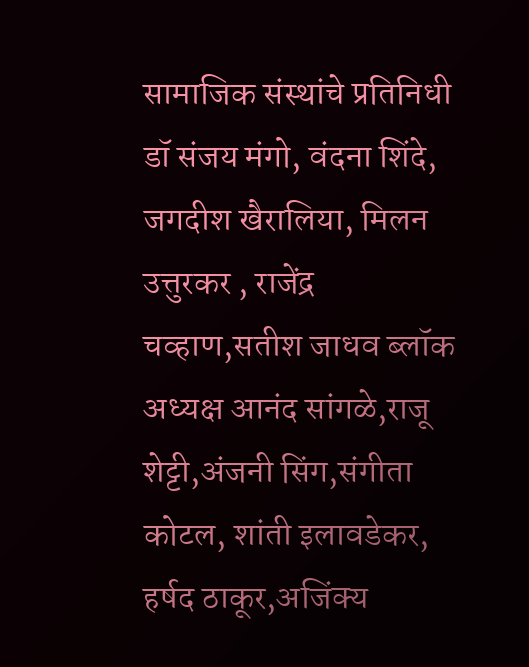सामाजिक संस्थांचे प्रतिनिधी डॉ संजय मंगो, वंदना शिंदे, जगदीश खैरालिया, मिलन उत्तुरकर , राजेंद्र चव्हाण,सतीश जाधव ब्लॉक अध्यक्ष आनंद सांगळे,राजू शेट्टी,अंजनी सिंग,संगीता कोटल, शांती इलावडेकर, हर्षद ठाकूर,अजिंक्य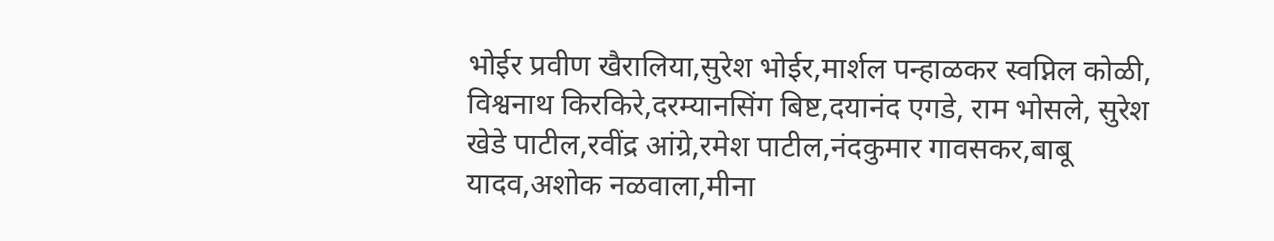भोईर प्रवीण खैरालिया,सुरेश भोईर,मार्शल पन्हाळकर स्वप्निल कोळी, विश्वनाथ किरकिरे,दरम्यानसिंग बिष्ट,दयानंद एगडे, राम भोसले, सुरेश खेडे पाटील,रवींद्र आंग्रे,रमेश पाटील,नंदकुमार गावसकर,बाबू यादव,अशोक नळवाला,मीना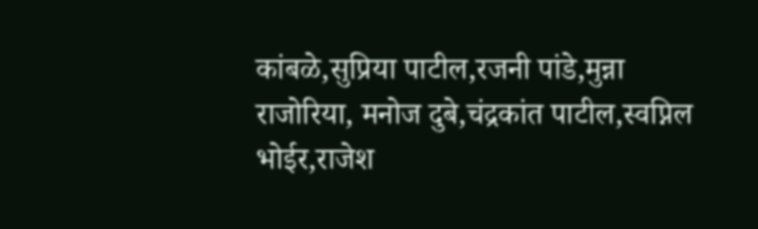कांबळे,सुप्रिया पाटील,रजनी पांडे,मुन्ना राजोरिया, मनोज दुबे,चंद्रकांत पाटील,स्वप्निल भोईर,राजेश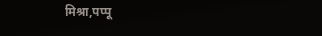मिश्रा,पप्पू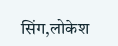सिंग,लोकेश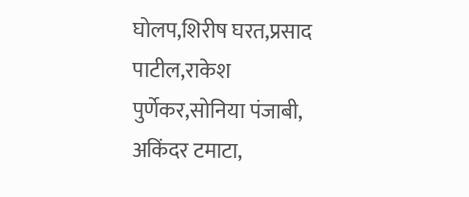घोलप,शिरीष घरत,प्रसाद पाटील,राकेश पुर्णेकर,सोनिया पंजाबी, अकिंदर टमाटा,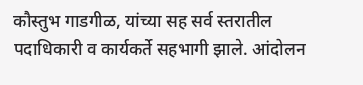कौस्तुभ गाडगीळ, यांच्या सह सर्व स्तरातील पदाधिकारी व कार्यकर्ते सहभागी झाले. आंदोलन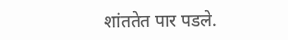शांततेत पार पडले.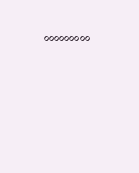०००००००००